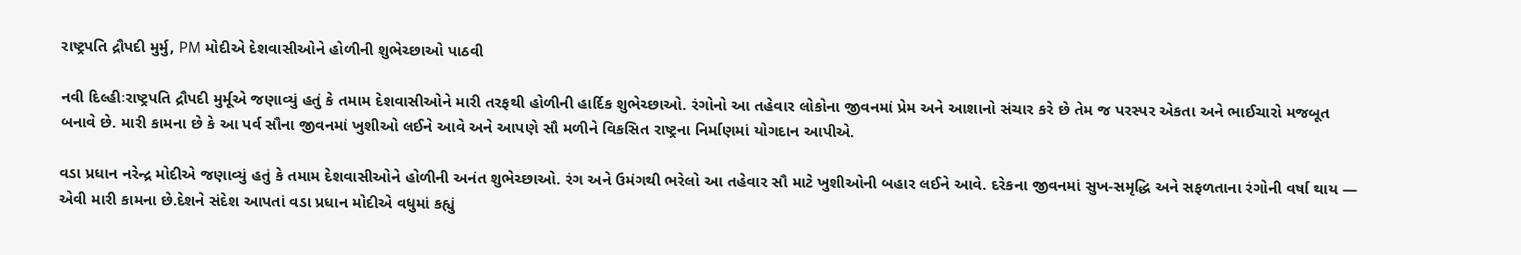રાષ્ટ્રપતિ દ્રૌપદી મુર્મુ, PM મોદીએ દેશવાસીઓને હોળીની શુભેચ્છાઓ પાઠવી

નવી દિલ્હીઃરાષ્ટ્રપતિ દ્રૌપદી મુર્મૂએ જણાવ્યું હતું કે તમામ દેશવાસીઓને મારી તરફથી હોળીની હાર્દિક શુભેચ્છાઓ. રંગોનો આ તહેવાર લોકોના જીવનમાં પ્રેમ અને આશાનો સંચાર કરે છે તેમ જ પરસ્પર એકતા અને ભાઈચારો મજબૂત બનાવે છે. મારી કામના છે કે આ પર્વ સૌના જીવનમાં ખુશીઓ લઈને આવે અને આપણે સૌ મળીને વિકસિત રાષ્ટ્રના નિર્માણમાં યોગદાન આપીએ.

વડા પ્રધાન નરેન્દ્ર મોદીએ જણાવ્યું હતું કે તમામ દેશવાસીઓને હોળીની અનંત શુભેચ્છાઓ. રંગ અને ઉમંગથી ભરેલો આ તહેવાર સૌ માટે ખુશીઓની બહાર લઈને આવે. દરેકના જીવનમાં સુખ-સમૃદ્ધિ અને સફળતાના રંગોની વર્ષા થાય — એવી મારી કામના છે.દેશને સંદેશ આપતાં વડા પ્રધાન મોદીએ વધુમાં કહ્યું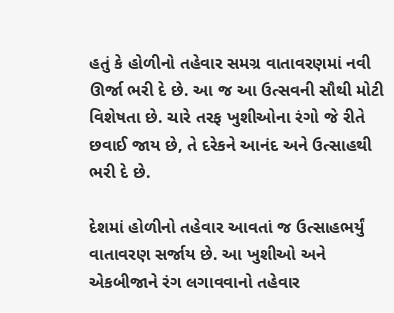હતું કે હોળીનો તહેવાર સમગ્ર વાતાવરણમાં નવી ઊર્જા ભરી દે છે. આ જ આ ઉત્સવની સૌથી મોટી વિશેષતા છે. ચારે તરફ ખુશીઓના રંગો જે રીતે છવાઈ જાય છે, તે દરેકને આનંદ અને ઉત્સાહથી ભરી દે છે.

દેશમાં હોળીનો તહેવાર આવતાં જ ઉત્સાહભર્યું વાતાવરણ સર્જાય છે. આ ખુશીઓ અને એકબીજાને રંગ લગાવવાનો તહેવાર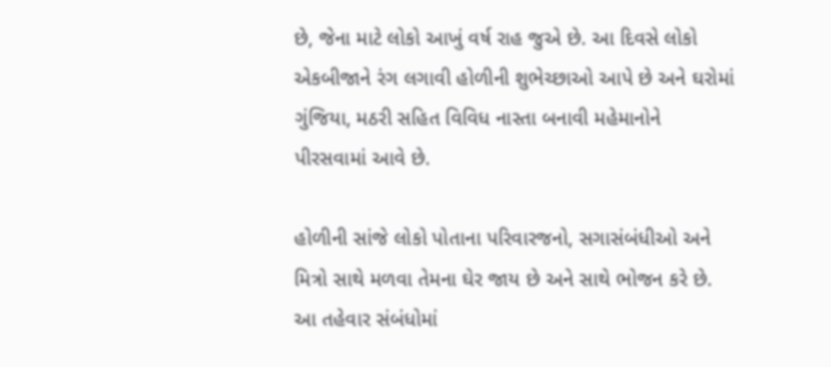છે, જેના માટે લોકો આખું વર્ષ રાહ જુએ છે. આ દિવસે લોકો એકબીજાને રંગ લગાવી હોળીની શુભેચ્છાઓ આપે છે અને ઘરોમાં ગુંજિયા, મઠરી સહિત વિવિધ નાસ્તા બનાવી મહેમાનોને પીરસવામાં આવે છે.

હોળીની સાંજે લોકો પોતાના પરિવારજનો, સગાસંબંધીઓ અને મિત્રો સાથે મળવા તેમના ઘેર જાય છે અને સાથે ભોજન કરે છે. આ તહેવાર સંબંધોમાં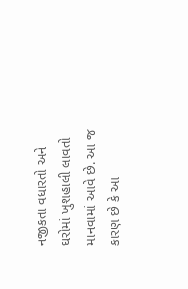નજીકતા વધારતો અને ઘરોમાં ખુશહાલી લાવતો માનવામાં આવે છે. આ જ કારણ છે કે આ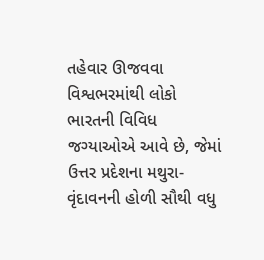તહેવાર ઊજવવા વિશ્વભરમાંથી લોકો ભારતની વિવિધ જગ્યાઓએ આવે છે, જેમાં ઉત્તર પ્રદેશના મથુરા-વૃંદાવનની હોળી સૌથી વધુ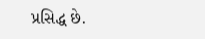પ્રસિદ્ધ છે.